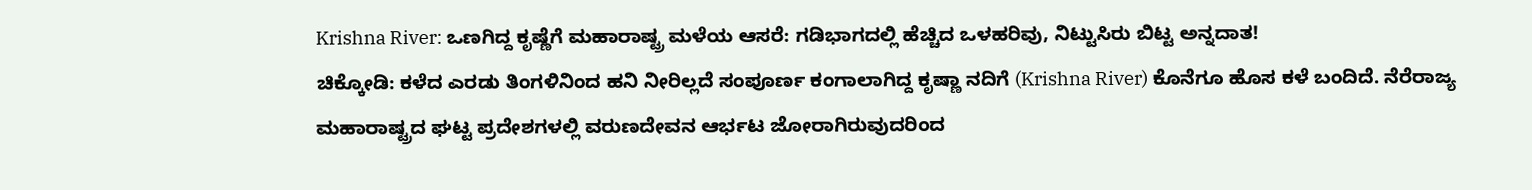Krishna River: ಒಣಗಿದ್ದ ಕೃಷ್ಣೆಗೆ ಮಹಾರಾಷ್ಟ್ರ ಮಳೆಯ ಆಸರೆ: ಗಡಿಭಾಗದಲ್ಲಿ ಹೆಚ್ಚಿದ ಒಳಹರಿವು, ನಿಟ್ಟುಸಿರು ಬಿಟ್ಟ ಅನ್ನದಾತ!
ಚಿಕ್ಕೋಡಿ: ಕಳೆದ ಎರಡು ತಿಂಗಳಿನಿಂದ ಹನಿ ನೀರಿಲ್ಲದೆ ಸಂಪೂರ್ಣ ಕಂಗಾಲಾಗಿದ್ದ ಕೃಷ್ಣಾ ನದಿಗೆ (Krishna River) ಕೊನೆಗೂ ಹೊಸ ಕಳೆ ಬಂದಿದೆ. ನೆರೆರಾಜ್ಯ ಮಹಾರಾಷ್ಟ್ರದ ಘಟ್ಟ ಪ್ರದೇಶಗಳಲ್ಲಿ ವರುಣದೇವನ ಆರ್ಭಟ ಜೋರಾಗಿರುವುದರಿಂದ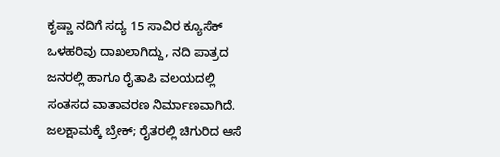ಕೃಷ್ಣಾ ನದಿಗೆ ಸದ್ಯ 15 ಸಾವಿರ ಕ್ಯೂಸೆಕ್ ಒಳಹರಿವು ದಾಖಲಾಗಿದ್ದು, ನದಿ ಪಾತ್ರದ ಜನರಲ್ಲಿ ಹಾಗೂ ರೈತಾಪಿ ವಲಯದಲ್ಲಿ ಸಂತಸದ ವಾತಾವರಣ ನಿರ್ಮಾಣವಾಗಿದೆ. ಜಲಕ್ಷಾಮಕ್ಕೆ ಬ್ರೇಕ್; ರೈತರಲ್ಲಿ ಚಿಗುರಿದ ಆಸೆ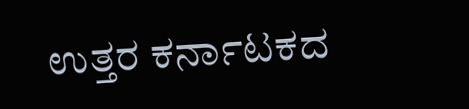ಉತ್ತರ ಕರ್ನಾಟಕದ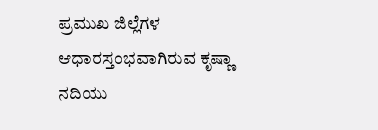ಪ್ರಮುಖ ಜಿಲ್ಲೆಗಳ ಆಧಾರಸ್ತಂಭವಾಗಿರುವ ಕೃಷ್ಣಾ ನದಿಯು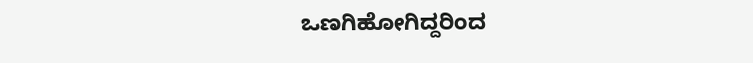ಒಣಗಿಹೋಗಿದ್ದರಿಂದ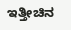ಇತ್ತೀಚಿನ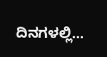ದಿನಗಳಲ್ಲಿ…